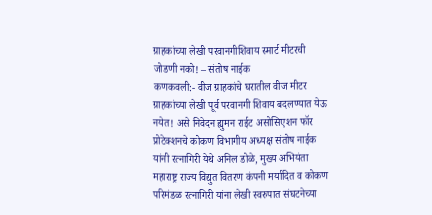ग्राहकांच्या लेखी परवानगीशिवाय स्मार्ट मीटरची जोडणी नको! – संतोष नाईक
कणकवली:- वीज ग्राहकांचे घरातील वीज मीटर ग्राहकांच्या लेखी पूर्व परवानगी शिवाय बदलण्यात येऊ नयेत! असे निवेदन ह्युमन राईट असोसिएशन फॉर प्रोटेक्शनचे कोकण विभागीय अध्यक्ष संतोष नाईक यांनी रत्नागिरी येथे अनिल डोळे, मुख्य अभियंता महाराष्ट्र राज्य विद्युत वितरण कंपनी मर्यादित व कोकण परिमंडळ रत्नागिरी यांना लेखी स्वरुपात संघटनेच्या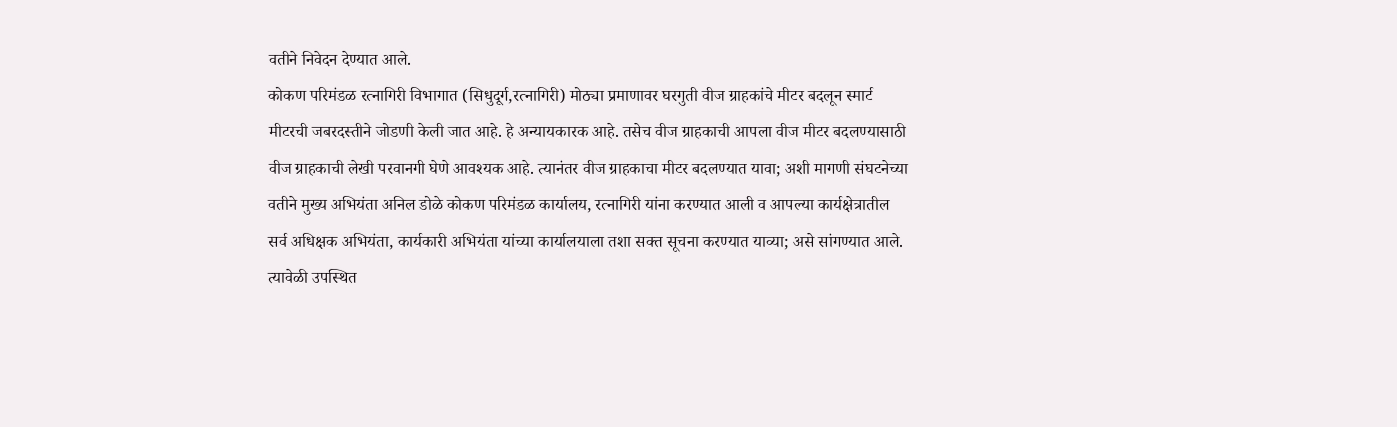वतीने निवेदन देण्यात आले.
कोकण परिमंडळ रत्नागिरी विभागात (सिधुदूर्ग,रत्नागिरी) मोठ्या प्रमाणावर घरगुती वीज ग्राहकांचे मीटर बदलून स्मार्ट मीटरची जबरदस्तीने जोडणी केली जात आहे. हे अन्यायकारक आहे. तसेच वीज ग्राहकाची आपला वीज मीटर बदलण्यासाठी वीज ग्राहकाची लेखी परवानगी घेणे आवश्यक आहे. त्यानंतर वीज ग्राहकाचा मीटर बदलण्यात यावा; अशी मागणी संघटनेच्या वतीने मुख्य अभियंता अनिल डोळे कोकण परिमंडळ कार्यालय, रत्नागिरी यांना करण्यात आली व आपल्या कार्यक्षेत्रातील सर्व अधिक्षक अभियंता, कार्यकारी अभियंता यांच्या कार्यालयाला तशा सक्त सूचना करण्यात याव्या; असे सांगण्यात आले.
त्यावेळी उपस्थित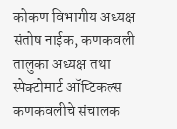कोकण विभागीय अध्यक्ष संतोष नाईक, कणकवली तालुका अध्यक्ष तथा स्पेक्टोमार्ट ऑप्टिकल्स कणकवलीचे संचालक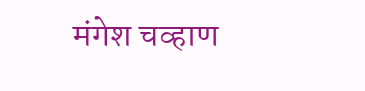मंगेश चव्हाण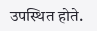उपस्थित होते.